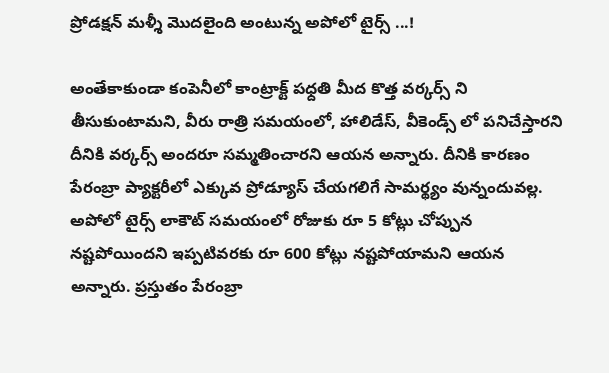ప్రోడక్షన్ మళ్శీ మొదలైంది అంటున్న అపోలో టైర్స్ ...!

అంతేకాకుండా కంపెనీలో కాంట్రాక్ట్ పధ్దతి మీద కొత్త వర్కర్స్ ని తీసుకుంటామని, వీరు రాత్రి సమయంలో, హాలిడేస్, వీకెండ్స్ లో పనిచేస్తారని దీనికి వర్కర్స్ అందరూ సమ్మతించారని ఆయన అన్నారు. దీనికి కారణం పేరంబ్రా ప్యాక్టరీలో ఎక్కువ ప్రోడ్యూస్ చేయగలిగే సామర్థ్యం వున్నందువల్ల. అపోలో టైర్స్ లాకౌట్ సమయంలో రోజుకు రూ 5 కోట్లు చోప్పున నష్టపోయిందని ఇప్పటివరకు రూ 600 కోట్లు నష్టపోయామని ఆయన అన్నారు. ప్రస్తుతం పేరంబ్రా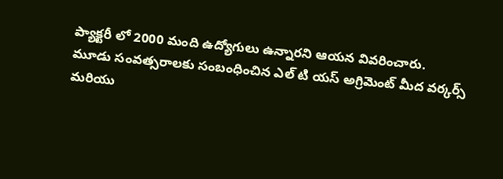ప్యాక్టరీ లో 2000 మంది ఉద్యోగులు ఉన్నారని ఆయన వివరించారు.
మూడు సంవత్సరాలకు సంబంధించిన ఎల్ టి యస్ అగ్రిమెంట్ మీద వర్కర్స్ మరియు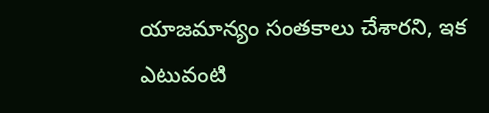యాజమాన్యం సంతకాలు చేశారని, ఇక ఎటువంటి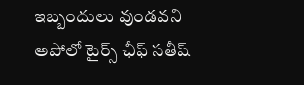ఇబ్బందులు వుండవని అపోలో టైర్స్ ఛీఫ్ సతీష్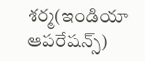శర్మ(ఇండియా ఆపరేషన్స్)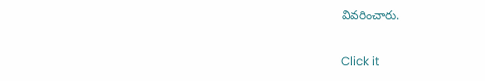వివరించారు.


Click it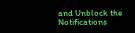and Unblock the Notifications